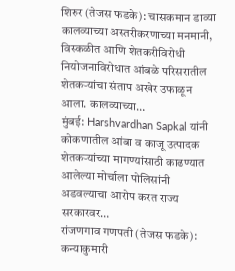शिरुर (तेजस फडके): चासकमान डाव्या कालव्याच्या अस्तरीकरणाच्या मनमानी, विस्कळीत आणि शेतकरीविरोधी नियोजनाविरोधात आंबळे परिसरातील शेतकऱ्यांचा संताप अखेर उफाळून आला. कालव्याच्या…
मुंबई: Harshvardhan Sapkal यांनी कोकणातील आंबा व काजू उत्पादक शेतकऱ्यांच्या मागण्यांसाठी काढण्यात आलेल्या मोर्चाला पोलिसांनी अडवल्याचा आरोप करत राज्य सरकारवर…
रांजणगाव गणपती (तेजस फडके): कन्याकुमारी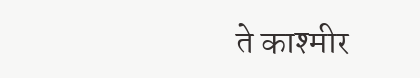ते काश्मीर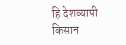हि देशव्यापी किसान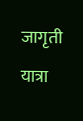जागृती यात्रा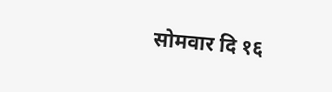सोमवार दि १६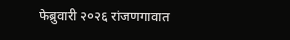फेब्रुवारी २०२६ रांजणगावात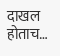दाखल होताच…